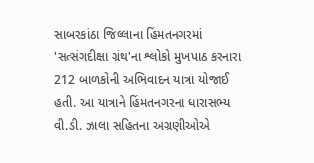સાબરકાંઠા જિલ્લાના હિંમતનગરમાં 'સત્સંગદીક્ષા ગ્રંથ'ના શ્લોકો મુખપાઠ કરનારા 212 બાળકોની અભિવાદન યાત્રા યોજાઈ હતી. આ યાત્રાને હિંમતનગરના ધારાસભ્ય વી.ડી. ઝાલા સહિતના અગ્રણીઓએ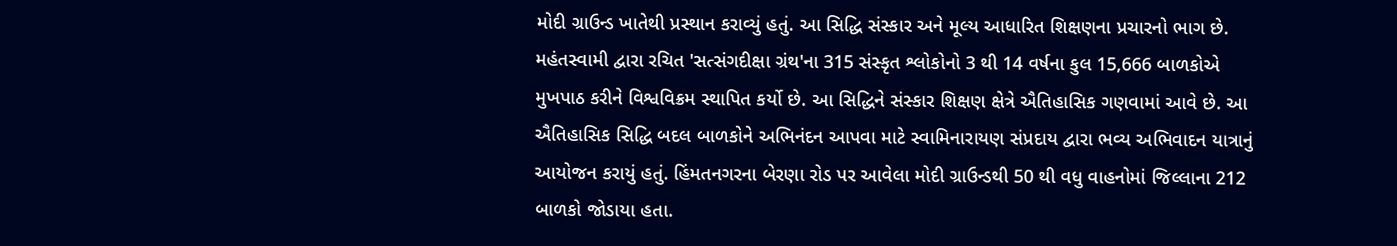મોદી ગ્રાઉન્ડ ખાતેથી પ્રસ્થાન કરાવ્યું હતું. આ સિદ્ધિ સંસ્કાર અને મૂલ્ય આધારિત શિક્ષણના પ્રચારનો ભાગ છે. મહંતસ્વામી દ્વારા રચિત 'સત્સંગદીક્ષા ગ્રંથ'ના 315 સંસ્કૃત શ્લોકોનો 3 થી 14 વર્ષના કુલ 15,666 બાળકોએ મુખપાઠ કરીને વિશ્વવિક્રમ સ્થાપિત કર્યો છે. આ સિદ્ધિને સંસ્કાર શિક્ષણ ક્ષેત્રે ઐતિહાસિક ગણવામાં આવે છે. આ ઐતિહાસિક સિદ્ધિ બદલ બાળકોને અભિનંદન આપવા માટે સ્વામિનારાયણ સંપ્રદાય દ્વારા ભવ્ય અભિવાદન યાત્રાનું આયોજન કરાયું હતું. હિંમતનગરના બેરણા રોડ પર આવેલા મોદી ગ્રાઉન્ડથી 50 થી વધુ વાહનોમાં જિલ્લાના 212 બાળકો જોડાયા હતા.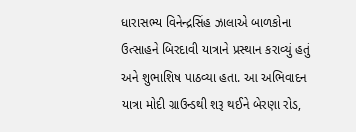ધારાસભ્ય વિનેન્દ્રસિંહ ઝાલાએ બાળકોના ઉત્સાહને બિરદાવી યાત્રાને પ્રસ્થાન કરાવ્યું હતું અને શુભાશિષ પાઠવ્યા હતા. આ અભિવાદન યાત્રા મોદી ગ્રાઉન્ડથી શરૂ થઈને બેરણા રોડ,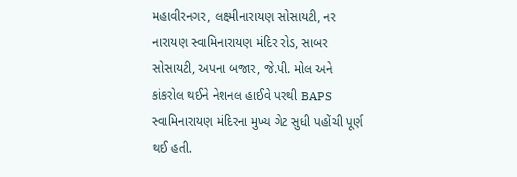મહાવીરનગર, લક્ષ્મીનારાયણ સોસાયટી, નર નારાયણ સ્વામિનારાયણ મંદિર રોડ, સાબર સોસાયટી, અપના બજાર, જે.પી. મોલ અને કાંકરોલ થઈને નેશનલ હાઈવે પરથી BAPS સ્વામિનારાયણ મંદિરના મુખ્ય ગેટ સુધી પહોંચી પૂર્ણ થઈ હતી.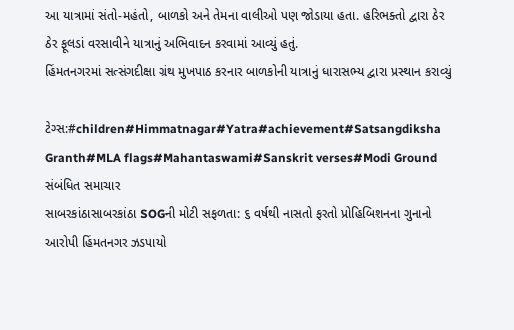આ યાત્રામાં સંતો-મહંતો, બાળકો અને તેમના વાલીઓ પણ જોડાયા હતા. હરિભક્તો દ્વારા ઠેર ઠેર ફૂલડાં વરસાવીને યાત્રાનું અભિવાદન કરવામાં આવ્યું હતું.
હિંમતનગરમાં સત્સંગદીક્ષા ગ્રંથ મુખપાઠ કરનાર બાળકોની યાત્રાનું ધારાસભ્ય દ્વારા પ્રસ્થાન કરાવ્યું

ટેગ્સ:#children#Himmatnagar#Yatra#achievement#Satsangdiksha Granth#MLA flags#Mahantaswami#Sanskrit verses#Modi Ground
સંબંધિત સમાચાર
સાબરકાંઠાસાબરકાંઠા SOGની મોટી સફળતા: ૬ વર્ષથી નાસતો ફરતો પ્રોહિબિશનના ગુનાનો આરોપી હિંમતનગર ઝડપાયો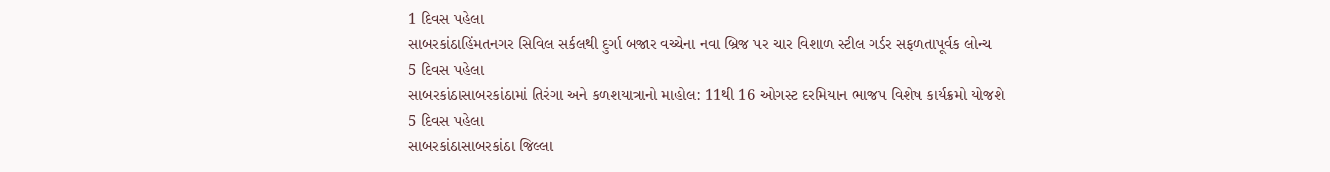1 દિવસ પહેલા
સાબરકાંઠાહિંમતનગર સિવિલ સર્કલથી દુર્ગા બજાર વચ્ચેના નવા બ્રિજ પર ચાર વિશાળ સ્ટીલ ગર્ડર સફળતાપૂર્વક લોન્ચ
5 દિવસ પહેલા
સાબરકાંઠાસાબરકાંઠામાં તિરંગા અને કળશયાત્રાનો માહોલ: 11થી 16 ઓગસ્ટ દરમિયાન ભાજપ વિશેષ કાર્યક્રમો યોજશે
5 દિવસ પહેલા
સાબરકાંઠાસાબરકાંઠા જિલ્લા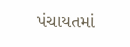પંચાયતમાં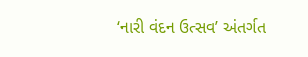‘નારી વંદન ઉત્સવ’ અંતર્ગત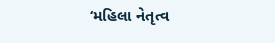‘મહિલા નેતૃત્વ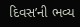દિવસ’ની ભવ્ય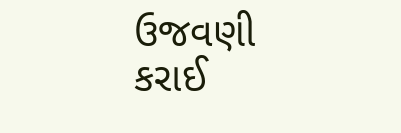ઉજવણી કરાઈ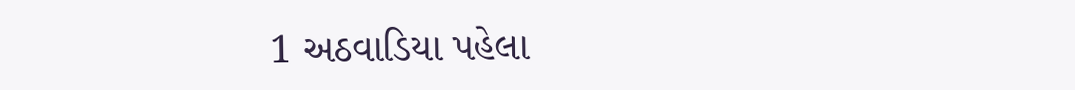1 અઠવાડિયા પહેલા